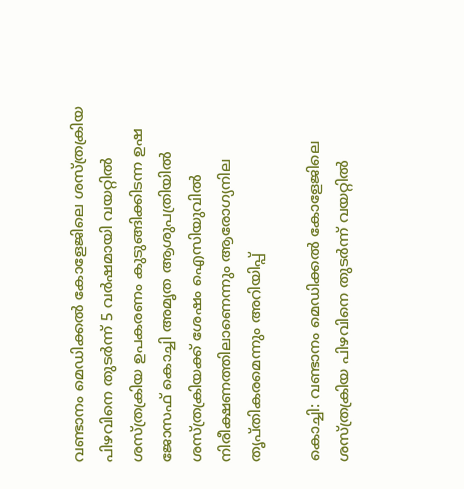വണ്ടാനം മെഡിക്കൽ കോളേജിലെ ശസ്ത്രക്രിയ പിഴവിനെ തുടർന്ന് 5 വർഷമായി വയറ്റിൽ ശസ്ത്രക്രിയ ഉപകരണം കുടുങ്ങിക്കിടന്ന ഉഷ ജോസഫ് കൊച്ചി അമൃത ആശുപത്രിയിൽ ശസ്ത്രക്രിയക്ക് ശേഷം ഐസിയുവിൽ നിരീക്ഷണത്തിലാണെന്നും ആരോഗ്യനില തൃപ്തികരമെന്നും അറിയിപ്പ്

കൊച്ചി: വണ്ടാനം മെഡിക്കൽ കോളേജിലെ ശസ്ത്രക്രിയ പിഴവിനെ തുടർന്ന് വയറ്റിൽ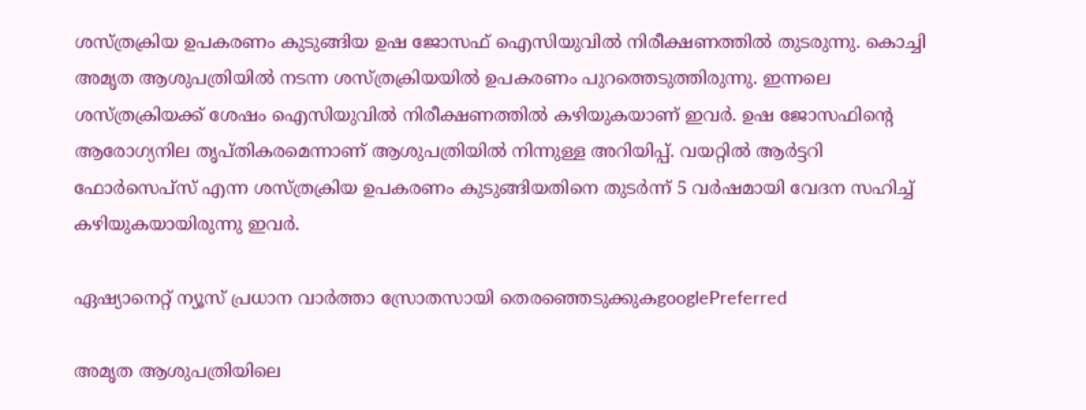ശസ്ത്രക്രിയ ഉപകരണം കുടുങ്ങിയ ഉഷ ജോസഫ് ഐസിയുവിൽ നിരീക്ഷണത്തിൽ തുടരുന്നു. കൊച്ചി അമൃത ആശുപത്രിയിൽ നടന്ന ശസ്ത്രക്രിയയിൽ ഉപകരണം പുറത്തെടുത്തിരുന്നു. ഇന്നലെ ശസ്ത്രക്രിയക്ക് ശേഷം ഐസിയുവിൽ നിരീക്ഷണത്തിൽ കഴിയുകയാണ് ഇവർ. ഉഷ ജോസഫിൻ്റെ ആരോഗ്യനില തൃപ്‌തികരമെന്നാണ് ആശുപത്രിയിൽ നിന്നുള്ള അറിയിപ്പ്. വയറ്റിൽ ആർട്ടറി ഫോർസെപ്സ് എന്ന ശസ്ത്രക്രിയ ഉപകരണം കുടുങ്ങിയതിനെ തുടര്‍ന്ന് 5 വര്‍ഷമായി വേദന സഹിച്ച് കഴിയുകയായിരുന്നു ഇവർ.

ഏഷ്യാനെറ്റ് ന്യൂസ് പ്രധാന വാർത്താ സ്രോതസായി തെരഞ്ഞെടുക്കുകgooglePreferred

അമൃത ആശുപത്രിയിലെ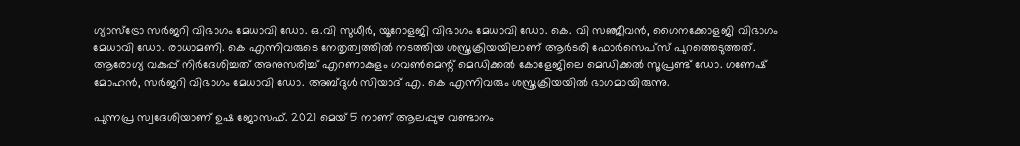ഗ്യാസ്ട്രോ സർജറി വിഭാഗം മേധാവി ഡോ. ഒ.വി സുധീർ, യൂറോളജി വിഭാഗം മേധാവി ഡോ. കെ. വി സഞ്ജീവൻ, ഗൈനക്കോളജി വിഭാഗം മേധാവി ഡോ. രാധാമണി. കെ എന്നിവരുടെ നേതൃത്വത്തിൽ നടത്തിയ ശസ്ത്രക്രിയയിലാണ് ആർടരി ഫോർസെപ്‌സ് പുറത്തെടുത്തത്. ആരോഗ്യ വകുപ്പ് നിർദേശിച്ചത് അനുസരിച്ച് എറണാകുളം ഗവൺമെന്റ് മെഡിക്കൽ കോളേജിലെ മെഡിക്കൽ സൂപ്രണ്ട് ഡോ. ഗണേഷ് മോഹൻ, സർജറി വിഭാഗം മേധാവി ഡോ. അബ്ദുൾ സിയാദ് എ. കെ എന്നിവരും ശസ്ത്രക്രിയയിൽ ഭാഗമായിരുന്നു.

പുന്നപ്ര സ്വദേശിയാണ് ഉഷ ജോസഫ്. 2021 മെയ് 5 നാണ് ആലപ്പുഴ വണ്ടാനം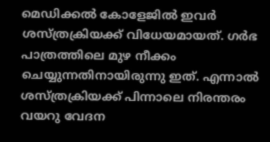മെഡിക്കൽ കോളേജില്‍ ഇവർ ശസ്ത്രക്രിയക്ക് വിധേയമായത്. ഗർഭ പാത്രത്തിലെ മുഴ നീക്കം ചെയ്യുന്നതിനായിരുന്നു ഇത്. എന്നാല്‍ ശസ്ത്രക്രിയക്ക് പിന്നാലെ നിരന്തരം വയറു വേദന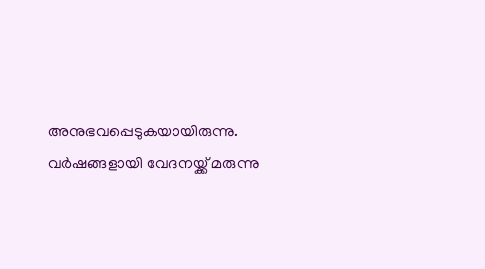അനുഭവപ്പെടുകയായിരുന്നു. വർഷങ്ങളായി വേദനയ്ക്ക് മരുന്നു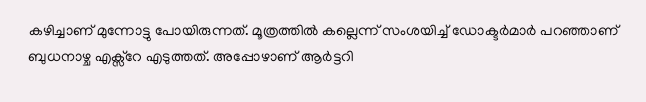കഴിച്ചാണ് മുന്നോട്ടു പോയിരുന്നത്. മൂത്രത്തിൽ കല്ലെന്ന് സംശയിച്ച് ഡോക്ട‌ർമാ‌ർ പറഞ്ഞാണ് ബുധനാഴ്ച എക്സ്റേ എടുത്തത്. അപ്പോഴാണ് ആർട്ടറി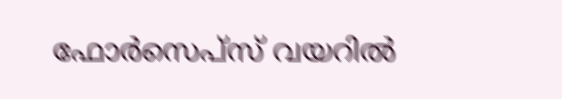ഫോർസെപ്‌സ് വയറിൽ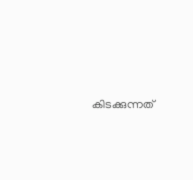കിടക്കുന്നത്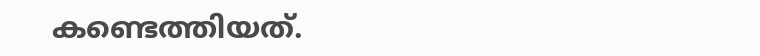കണ്ടെത്തിയത്.